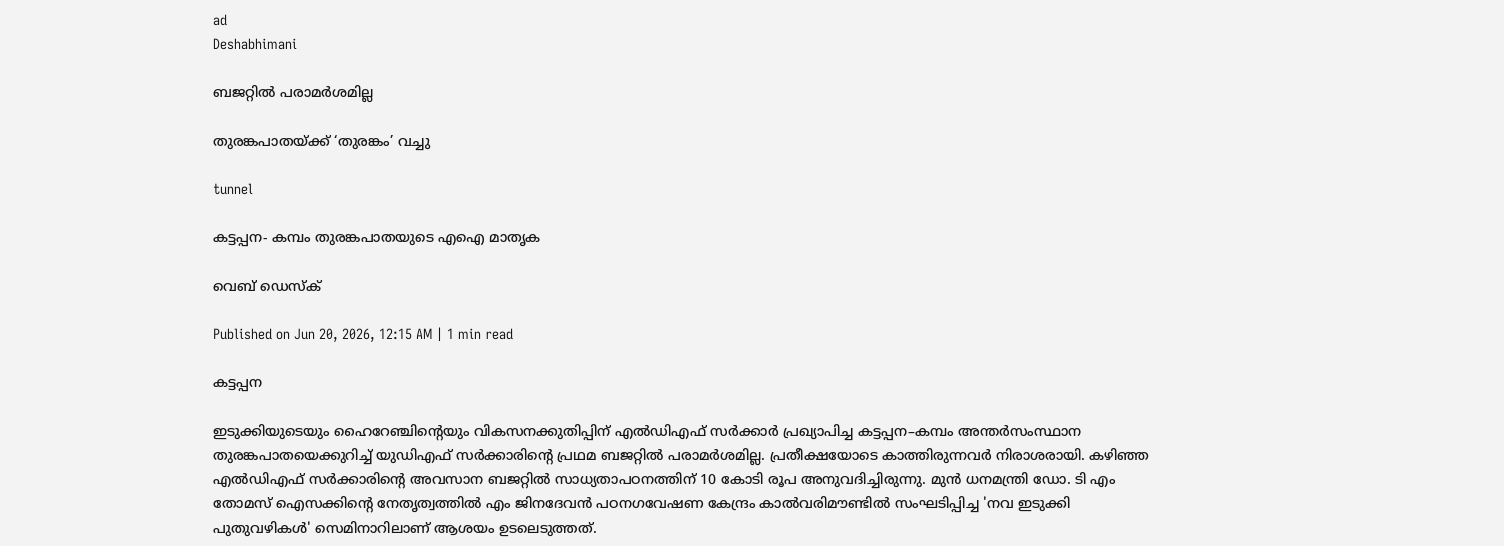ad
Deshabhimani

ബജറ്റില്‍ പരാമര്‍ശമില്ല

തുരങ്കപാതയ്ക്ക് ‘തുരങ്കം’ വച്ചു

tunnel

കട്ടപ്പന- കമ്പം തുരങ്കപാതയുടെ എഐ മാതൃക

വെബ് ഡെസ്ക്

Published on Jun 20, 2026, 12:15 AM | 1 min read

കട്ടപ്പന

ഇടുക്കിയുടെയും ഹൈറേഞ്ചിന്റെയും വികസനക്കുതിപ്പിന് എല്‍ഡിഎഫ് സര്‍ക്കാര്‍ പ്രഖ്യാപിച്ച കട്ടപ്പന–കമ്പം അന്തര്‍സംസ്ഥാന തുരങ്കപാതയെക്കുറിച്ച് യുഡിഎഫ് സര്‍ക്കാരിന്റെ പ്രഥമ ബജറ്റില്‍ പരാമര്‍ശമില്ല. പ്രതീക്ഷയോടെ കാത്തിരുന്നവര്‍ നിരാശരായി. കഴിഞ്ഞ എല്‍ഡിഎഫ് സര്‍ക്കാരിന്റെ അവസാന ബജറ്റില്‍ സാധ്യതാപഠനത്തിന് 10 കോടി രൂപ അനുവദിച്ചിരുന്നു. മുന്‍ ധനമന്ത്രി ഡോ. ടി എം തോമസ് ഐസക്കിന്റെ നേതൃത്വത്തില്‍ എം ജിനദേവന്‍ പഠനഗവേഷണ കേന്ദ്രം കാല്‍വരിമൗണ്ടില്‍ സംഘടിപ്പിച്ച 'നവ ഇടുക്കി പുതുവഴികള്‍' സെമിനാറിലാണ് ആശയം ഉടലെടുത്തത്.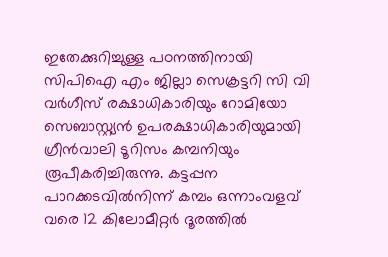ഇതേക്കുറിച്ചുള്ള പഠനത്തിനായി സിപിഐ എം ജില്ലാ സെക്രട്ടറി സി വി വര്‍ഗീസ് രക്ഷാധികാരിയും റോമിയോ സെബാസ്റ്റ്യന്‍ ഉപരക്ഷാധികാരിയുമായി ഗ്രീന്‍വാലി ടൂറിസം കമ്പനിയും രൂപീകരിച്ചിരുന്നു. കട്ടപ്പന പാറക്കടവില്‍നിന്ന് കമ്പം ഒന്നാംവളവ് വരെ 12 കിലോമീറ്റര്‍ ദൂരത്തില്‍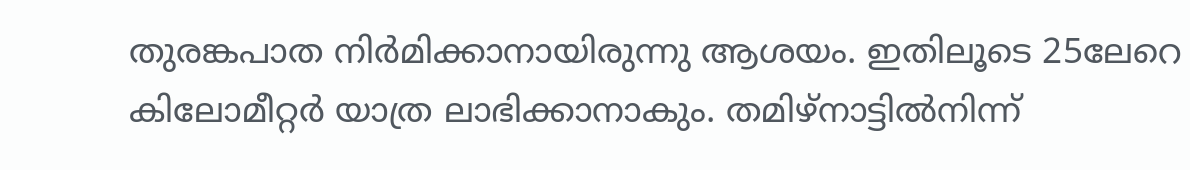തുരങ്കപാത നിര്‍മിക്കാനായിരുന്നു ആശയം. ഇതിലൂടെ 25ലേറെ കിലോമീറ്റര്‍ യാത്ര ലാഭിക്കാനാകും. തമിഴ്‌നാട്ടില്‍നിന്ന്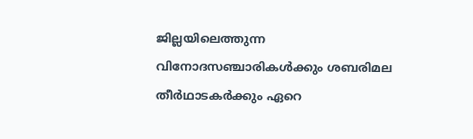ജില്ലയിലെത്തുന്ന വിനോദസഞ്ചാരികള്‍ക്കും ശബരിമല തീര്‍ഥാടകര്‍ക്കും ഏറെ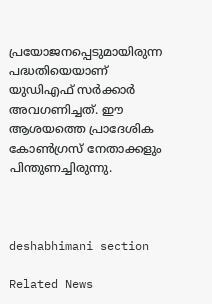പ്രയോജനപ്പെടുമായിരുന്ന പദ്ധതിയെയാണ് യുഡിഎഫ് സര്‍ക്കാര്‍ അവഗണിച്ചത്. ഈ ആശയത്തെ പ്രാദേശിക കോണ്‍ഗ്രസ് നേതാക്കളും പിന്തുണച്ചിരുന്നു.



deshabhimani section

Related News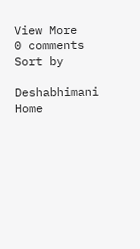View More
0 comments
Sort by

Deshabhimani
Home